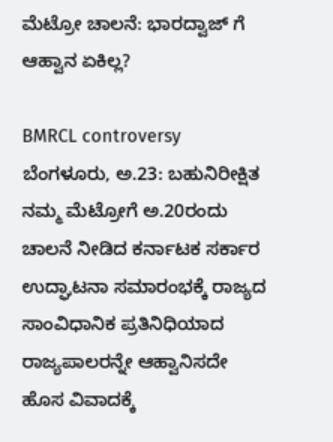ಮೆಟ್ರೋ ಚಾಲನೆ: ಭಾರದ್ವಾಜ್ ಗೆ ಆಹ್ವಾನ ಏಕಿಲ್ಲ?

BMRCL controversy
ಬೆಂಗಳೂರು, ಅ.23: ಬಹುನಿರೀಕ್ಷಿತ ನಮ್ಮ ಮೆಟ್ರೋಗೆ ಅ.20ರಂದು ಚಾಲನೆ ನೀಡಿದ ಕರ್ನಾಟಕ ಸರ್ಕಾರ ಉದ್ಘಾಟನಾ ಸಮಾರಂಭಕ್ಕೆ ರಾಜ್ಯದ ಸಾಂವಿಧಾನಿಕ ಪ್ರತಿನಿಧಿಯಾದ ರಾಜ್ಯಪಾಲರನ್ನೇ ಆಹ್ವಾನಿಸದೇ ಹೊಸ ವಿವಾದಕ್ಕೆ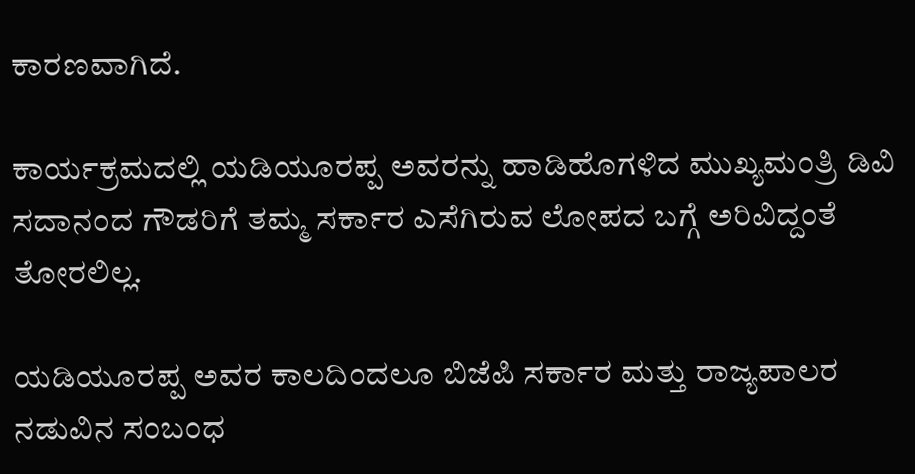ಕಾರಣವಾಗಿದೆ.

ಕಾರ್ಯಕ್ರಮದಲ್ಲಿ ಯಡಿಯೂರಪ್ಪ ಅವರನ್ನು ಹಾಡಿಹೊಗಳಿದ ಮುಖ್ಯಮಂತ್ರಿ ಡಿವಿ ಸದಾನಂದ ಗೌಡರಿಗೆ ತಮ್ಮ ಸರ್ಕಾರ ಎಸೆಗಿರುವ ಲೋಪದ ಬಗ್ಗೆ ಅರಿವಿದ್ದಂತೆ ತೋರಲಿಲ್ಲ.

ಯಡಿಯೂರಪ್ಪ ಅವರ ಕಾಲದಿಂದಲೂ ಬಿಜೆಪಿ ಸರ್ಕಾರ ಮತ್ತು ರಾಜ್ಯಪಾಲರ ನಡುವಿನ ಸಂಬಂಧ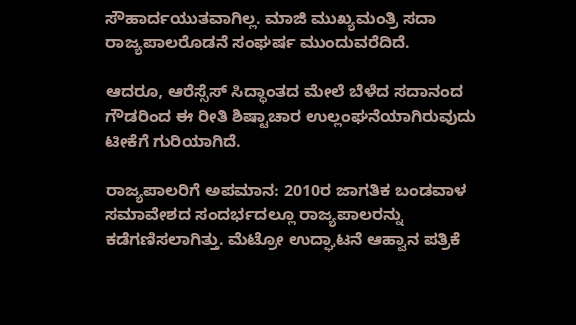ಸೌಹಾರ್ದಯುತವಾಗಿಲ್ಲ. ಮಾಜಿ ಮುಖ್ಯಮಂತ್ರಿ ಸದಾ ರಾಜ್ಯಪಾಲರೊಡನೆ ಸಂಘರ್ಷ ಮುಂದುವರೆದಿದೆ.

ಆದರೂ, ಆರೆಸ್ಸೆಸ್ ಸಿದ್ಧಾಂತದ ಮೇಲೆ ಬೆಳೆದ ಸದಾನಂದ ಗೌಡರಿಂದ ಈ ರೀತಿ ಶಿಷ್ಟಾಚಾರ ಉಲ್ಲಂಘನೆಯಾಗಿರುವುದು ಟೀಕೆಗೆ ಗುರಿಯಾಗಿದೆ.

ರಾಜ್ಯಪಾಲರಿಗೆ ಅಪಮಾನ: 2010ರ ಜಾಗತಿಕ ಬಂಡವಾಳ ಸಮಾವೇಶದ ಸಂದರ್ಭದಲ್ಲೂ ರಾಜ್ಯಪಾಲರನ್ನು ಕಡೆಗಣಿಸಲಾಗಿತ್ತು. ಮೆಟ್ರೋ ಉದ್ಘಾಟನೆ ಆಹ್ವಾನ ಪತ್ರಿಕೆ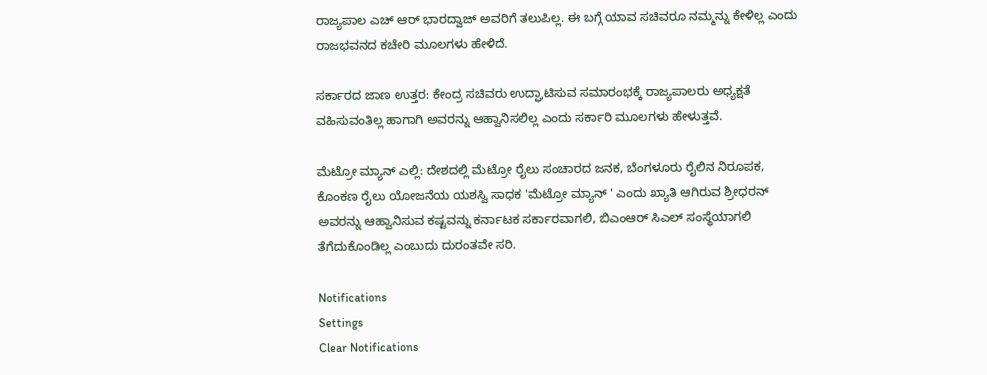ರಾಜ್ಯಪಾಲ ಎಚ್ ಆರ್ ಭಾರದ್ವಾಜ್ ಅವರಿಗೆ ತಲುಪಿಲ್ಲ. ಈ ಬಗ್ಗೆ ಯಾವ ಸಚಿವರೂ ನಮ್ಮನ್ನು ಕೇಳಿಲ್ಲ ಎಂದು ರಾಜಭವನದ ಕಚೇರಿ ಮೂಲಗಳು ಹೇಳಿದೆ.

ಸರ್ಕಾರದ ಜಾಣ ಉತ್ತರ: ಕೇಂದ್ರ ಸಚಿವರು ಉದ್ಘಾಟಿಸುವ ಸಮಾರಂಭಕ್ಕೆ ರಾಜ್ಯಪಾಲರು ಅಧ್ಯಕ್ಷತೆ ವಹಿಸುವಂತಿಲ್ಲ ಹಾಗಾಗಿ ಅವರನ್ನು ಆಹ್ವಾನಿಸಲಿಲ್ಲ ಎಂದು ಸರ್ಕಾರಿ ಮೂಲಗಳು ಹೇಳುತ್ತವೆ.

ಮೆಟ್ರೋ ಮ್ಯಾನ್ ಎಲ್ಲಿ: ದೇಶದಲ್ಲಿ ಮೆಟ್ರೋ ರೈಲು ಸಂಚಾರದ ಜನಕ, ಬೆಂಗಳೂರು ರೈಲಿನ ನಿರೂಪಕ, ಕೊಂಕಣ ರೈಲು ಯೋಜನೆಯ ಯಶಸ್ವಿ ಸಾಧಕ 'ಮೆಟ್ರೋ ಮ್ಯಾನ್ ' ಎಂದು ಖ್ಯಾತಿ ಆಗಿರುವ ಶ್ರೀಧರನ್ ಅವರನ್ನು ಆಹ್ವಾನಿಸುವ ಕಷ್ಟವನ್ನು ಕರ್ನಾಟಕ ಸರ್ಕಾರವಾಗಲಿ, ಬಿಎಂಆರ್ ಸಿಎಲ್ ಸಂಸ್ಥೆಯಾಗಲಿ ತೆಗೆದುಕೊಂಡಿಲ್ಲ ಎಂಬುದು ದುರಂತವೇ ಸರಿ.

Notifications
Settings
Clear Notifications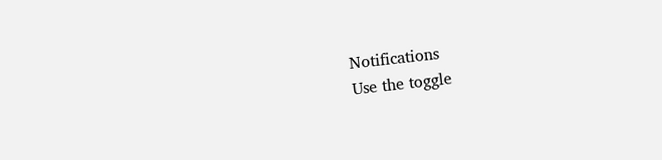Notifications
Use the toggle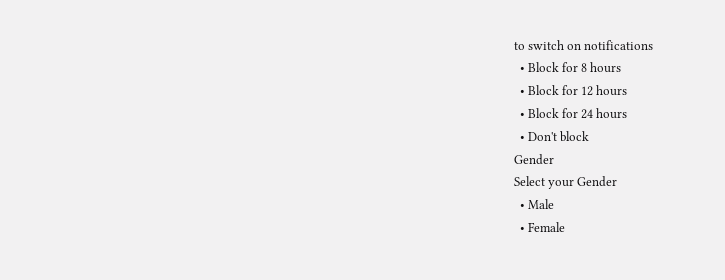to switch on notifications
  • Block for 8 hours
  • Block for 12 hours
  • Block for 24 hours
  • Don't block
Gender
Select your Gender
  • Male
  • Female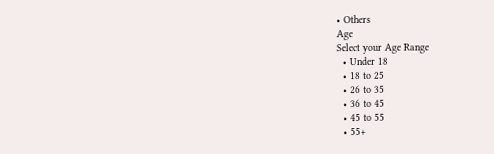• Others
Age
Select your Age Range
  • Under 18
  • 18 to 25
  • 26 to 35
  • 36 to 45
  • 45 to 55
  • 55+